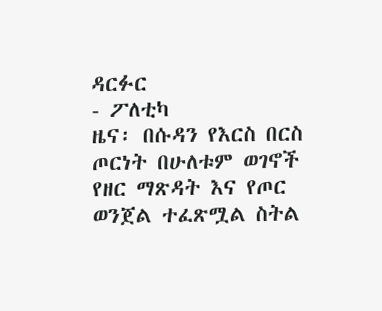ዳርፉር
- ፖለቲካ
ዜና፡ በሱዳን የእርስ በርስ ጦርነት በሁለቱም ወገኖች የዘር ማጽዳት እና የጦር ወንጀል ተፈጽሟል ስትል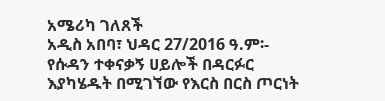አሜሪካ ገለጸች
አዲስ አበባ፣ ህዳር 27/2016 ዓ.ም፡- የሱዳን ተቀናቃኝ ሀይሎች በዳርፉር እያካሄዱት በሚገኘው የእርስ በርስ ጦርነት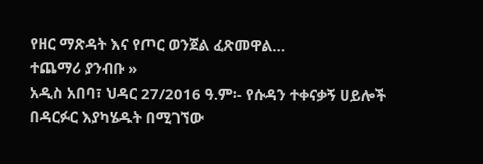የዘር ማጽዳት እና የጦር ወንጀል ፈጽመዋል…
ተጨማሪ ያንብቡ »
አዲስ አበባ፣ ህዳር 27/2016 ዓ.ም፡- የሱዳን ተቀናቃኝ ሀይሎች በዳርፉር እያካሄዱት በሚገኘው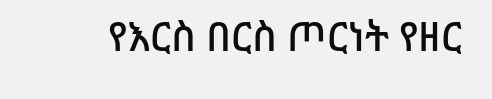የእርስ በርስ ጦርነት የዘር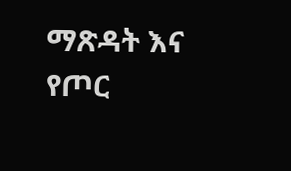ማጽዳት እና የጦር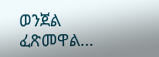ወንጀል ፈጽመዋል…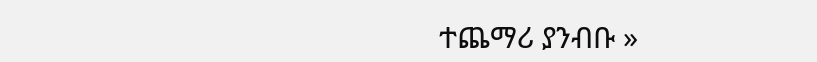ተጨማሪ ያንብቡ »